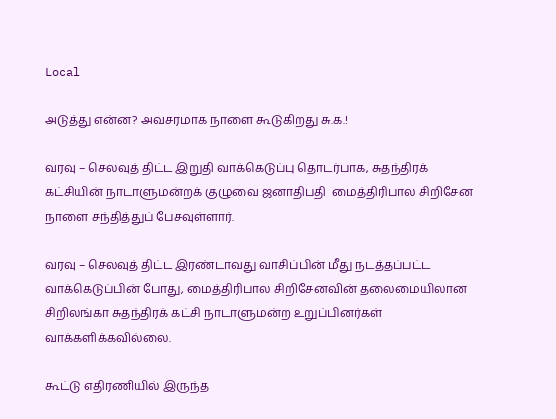Local

அடுத்து என்ன? அவசரமாக நாளை கூடுகிறது சு.க.!

வரவு – செலவுத் திட்ட இறுதி வாக்கெடுப்பு தொடர்பாக, சுதந்திரக் கட்சியின் நாடாளுமன்றக் குழுவை ஜனாதிபதி  மைத்திரிபால சிறிசேன நாளை சந்தித்துப் பேசவுள்ளார்.

வரவு – செலவுத் திட்ட இரண்டாவது வாசிப்பின் மீது நடத்தப்பட்ட வாக்கெடுப்பின் போது, மைத்திரிபால சிறிசேனவின் தலைமையிலான சிறிலங்கா சுதந்திரக் கட்சி நாடாளுமன்ற உறுப்பினர்கள் வாக்களிக்கவில்லை.

கூட்டு எதிரணியில் இருந்த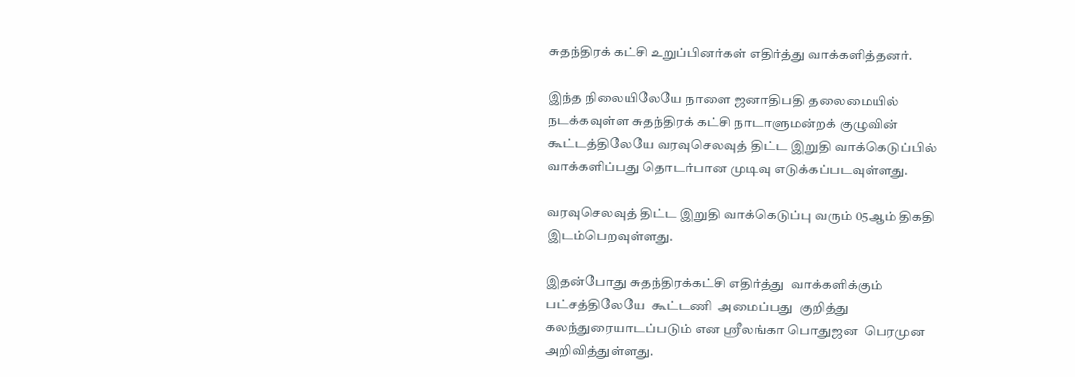சுதந்திரக் கட்சி உறுப்பினர்கள் எதிர்த்து வாக்களித்தனர்.

இந்த நிலையிலேயே நாளை ஜனாதிபதி தலைமையில் நடக்கவுள்ள சுதந்திரக் கட்சி நாடாளுமன்றக் குழுவின் கூட்டத்திலேயே வரவுசெலவுத் திட்ட இறுதி வாக்கெடுப்பில் வாக்களிப்பது தொடர்பான முடிவு எடுக்கப்படவுள்ளது.

வரவுசெலவுத் திட்ட இறுதி வாக்கெடுப்பு வரும் 05ஆம் திகதி இடம்பெறவுள்ளது.

இதன்போது சுதந்திரக்கட்சி எதிர்த்து  வாக்களிக்கும் பட்சத்திலேயே  கூட்டணி  அமைப்பது  குறித்து  கலந்துரையாடப்படும் என ஶ்ரீலங்கா பொதுஜன  பெரமுன  அறிவித்துள்ளது.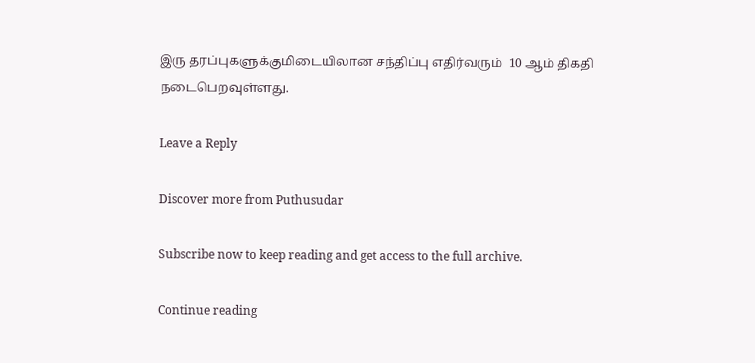இரு தரப்புகளுக்குமிடையிலான சந்திப்பு எதிர்வரும்  10 ஆம் திகதி  நடைபெறவுள்ளது.

Leave a Reply

Discover more from Puthusudar

Subscribe now to keep reading and get access to the full archive.

Continue reading